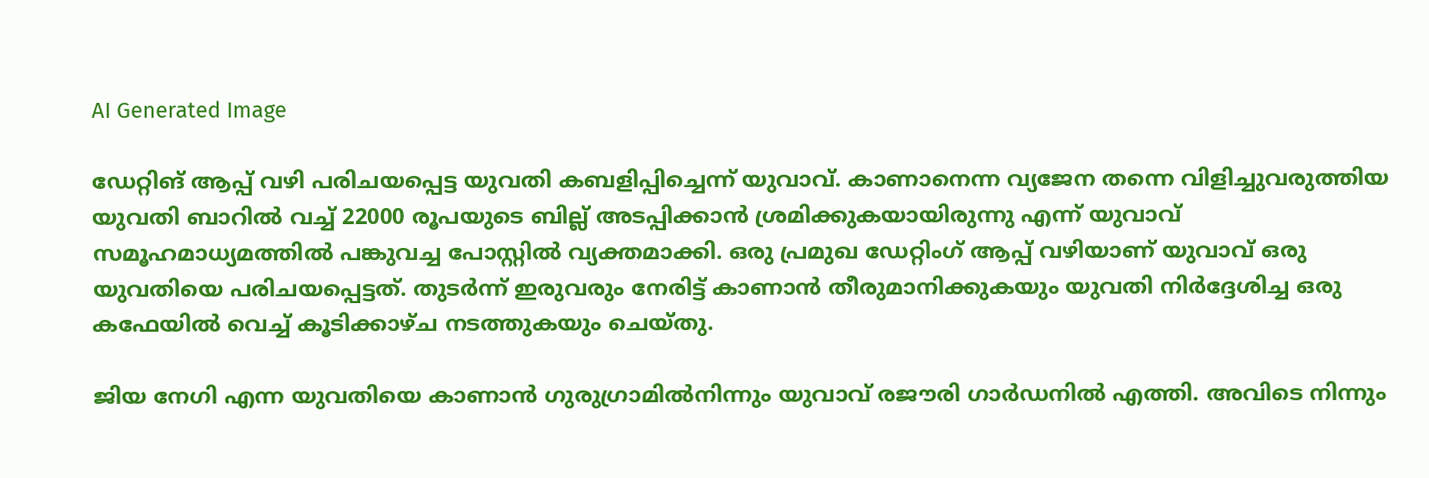AI Generated Image

ഡേറ്റിങ് ആപ്പ് വഴി പരിചയപ്പെട്ട യുവതി കബളിപ്പിച്ചെന്ന് യുവാവ്. കാണാനെന്ന വ്യജേന തന്നെ വിളിച്ചുവരുത്തിയ യുവതി ബാറില്‍ വച്ച് 22000 രൂപയുടെ ബില്ല് അടപ്പിക്കാന്‍ ശ്രമിക്കുകയായിരുന്നു എന്ന് യുവാവ് സമൂഹമാധ്യമത്തില്‍ പങ്കുവച്ച പോസ്റ്റില്‍ വ്യക്തമാക്കി. ഒരു പ്രമുഖ ഡേറ്റിംഗ് ആപ്പ് വഴിയാണ് യുവാവ് ഒരു യുവതിയെ പരിചയപ്പെട്ടത്. തുടർന്ന് ഇരുവരും നേരിട്ട് കാണാൻ തീരുമാനിക്കുകയും യുവതി നിർദ്ദേശിച്ച ഒരു കഫേയിൽ വെച്ച് കൂടിക്കാഴ്ച നടത്തുകയും ചെയ്തു.

ജിയ നേഗി എന്ന യുവതിയെ കാണാന്‍ ഗുരുഗ്രാമില്‍നിന്നും യുവാവ് രജൗരി ഗാര്‍ഡനില്‍ എത്തി. അവിടെ നിന്നും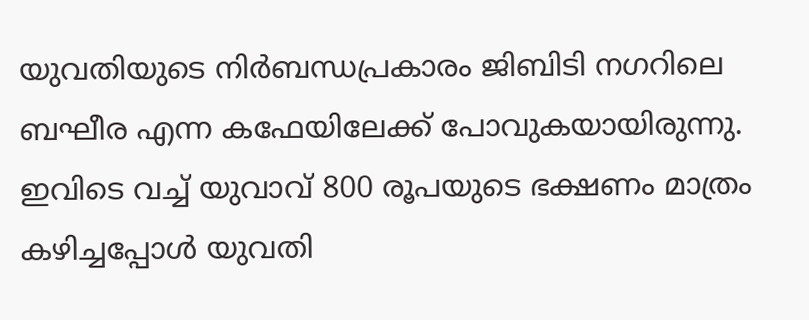യുവതിയുടെ നിര്‍ബന്ധപ്രകാരം ജിബിടി നഗറിലെ ബഘീര എന്ന കഫേയിലേക്ക് പോവുകയായിരുന്നു. ഇവിടെ വച്ച് യുവാവ് 800 രൂപയുടെ ഭക്ഷണം മാത്രം കഴിച്ചപ്പോള്‍ യുവതി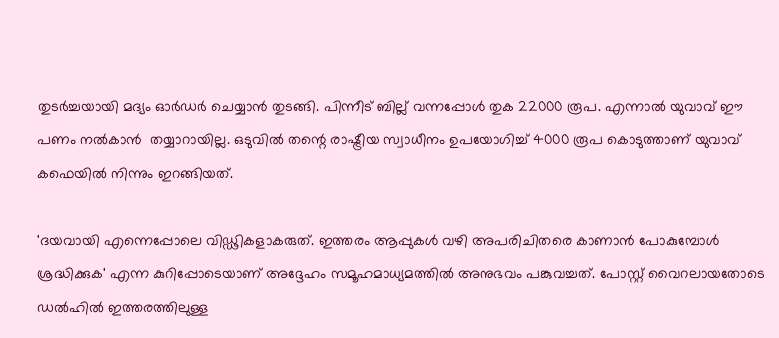തുടര്‍ച്ചയായി മദ്യം ഓര്‍ഡര്‍ ചെയ്യാന്‍ തുടങ്ങി. പിന്നീട് ബില്ല് വന്നപ്പോള്‍ തുക 22000 രൂപ. എന്നാല്‍ യുവാവ് ഈ പണം നല്‍കാന്‍  തയ്യാറായില്ല. ഒടുവില്‍ തന്റെ രാഷ്ട്രീയ സ്വാധീനം ഉപയോഗിച്ച് 4000 രൂപ കൊടുത്താണ് യുവാവ് കഫെയില്‍ നിന്നും ഇറങ്ങിയത്.

'ദയവായി എന്നെപ്പോലെ വിഡ്ഢികളാകരുത്. ഇത്തരം ആപ്പുകൾ വഴി അപരിചിതരെ കാണാൻ പോകുമ്പോൾ ശ്രദ്ധിക്കുക' എന്ന കുറിപ്പോടെയാണ് അദ്ദേഹം സമൂഹമാധ്യമത്തില്‍ അനുഭവം പങ്കുവച്ചത്. പോസ്റ്റ് വൈറലായതോടെ ഡല്‍ഹില്‍ ഇത്തരത്തിലുള്ള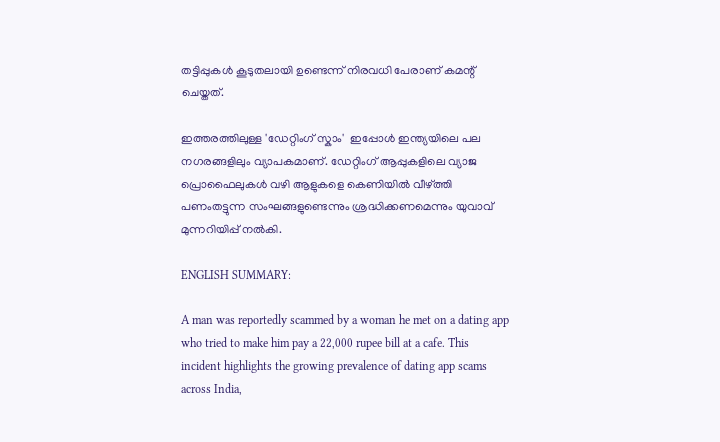തട്ടിപ്പുകള്‍ കൂടുതലായി ഉണ്ടെന്ന് നിരവധി പേരാണ് കമന്റ് ചെയ്തത്.

ഇത്തരത്തിലുള്ള 'ഡേറ്റിംഗ് സ്കാം'  ഇപ്പോൾ ഇന്ത്യയിലെ പല നഗരങ്ങളിലും വ്യാപകമാണ്. ഡേറ്റിംഗ് ആപ്പുകളിലെ വ്യാജ പ്രൊഫൈലുകൾ വഴി ആളുകളെ കെണിയിൽ വീഴ്ത്തി പണംതട്ടുന്ന സംഘങ്ങളുണ്ടെന്നും ശ്രദ്ധിക്കണമെന്നും യുവാവ് മുന്നറിയിപ്പ് നല്‍കി.

ENGLISH SUMMARY:

A man was reportedly scammed by a woman he met on a dating app who tried to make him pay a 22,000 rupee bill at a cafe. This incident highlights the growing prevalence of dating app scams across India,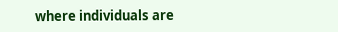where individuals are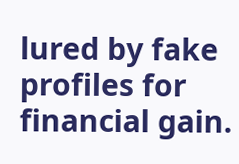lured by fake profiles for financial gain.